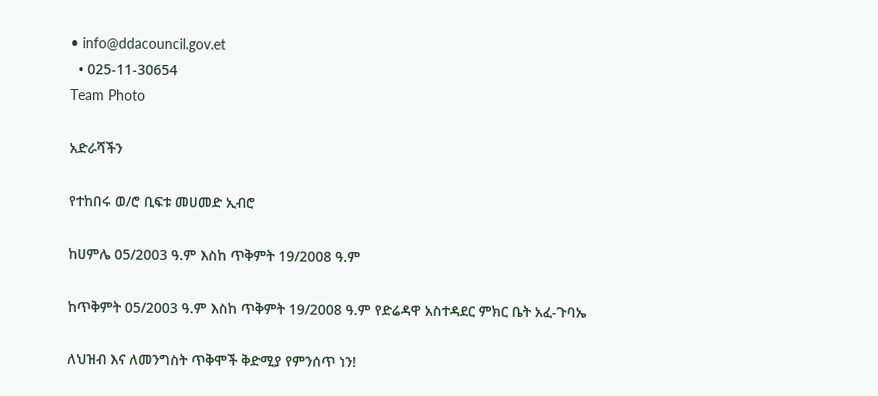• info@ddacouncil.gov.et
  • 025-11-30654
Team Photo

አድራሻችን

የተከበሩ ወ/ሮ ቢፍቱ መሀመድ ኢብሮ

ከሀምሌ 05/2003 ዓ.ም እስከ ጥቅምት 19/2008 ዓ.ም

ከጥቅምት 05/2003 ዓ.ም እስከ ጥቅምት 19/2008 ዓ.ም የድሬዳዋ አስተዳደር ምክር ቤት አፈ-ጉባኤ

ለህዝብ እና ለመንግስት ጥቅሞች ቅድሚያ የምንሰጥ ነን!